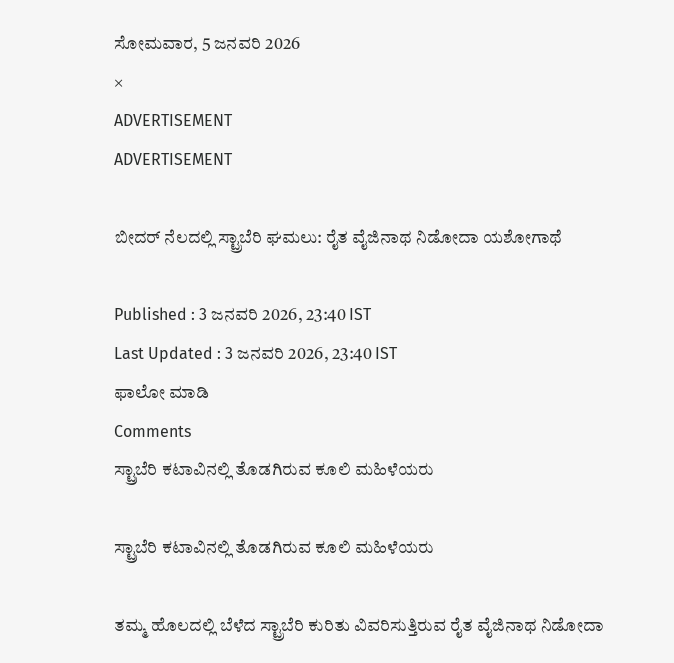ಸೋಮವಾರ, 5 ಜನವರಿ 2026
×
ADVERTISEMENT
ADVERTISEMENT

ಬೀದರ್‌ ನೆಲದಲ್ಲಿ ಸ್ಟ್ರಾಬೆರಿ ಘಮಲು: ರೈತ ವೈಜಿನಾಥ ನಿಡೋದಾ ಯಶೋಗಾಥೆ

Published : 3 ಜನವರಿ 2026, 23:40 IST
Last Updated : 3 ಜನವರಿ 2026, 23:40 IST
ಫಾಲೋ ಮಾಡಿ
Comments
ಸ್ಟ್ರಾಬೆರಿ ಕಟಾವಿನಲ್ಲಿ ತೊಡಗಿರುವ ಕೂಲಿ ಮಹಿಳೆಯರು

ಸ್ಟ್ರಾಬೆರಿ ಕಟಾವಿನಲ್ಲಿ ತೊಡಗಿರುವ ಕೂಲಿ ಮಹಿಳೆಯರು

ತಮ್ಮ ಹೊಲದಲ್ಲಿ ಬೆಳೆದ ಸ್ಟ್ರಾಬೆರಿ ಕುರಿತು ವಿವರಿಸುತ್ತಿರುವ ರೈತ ವೈಜಿನಾಥ ನಿಡೋದಾ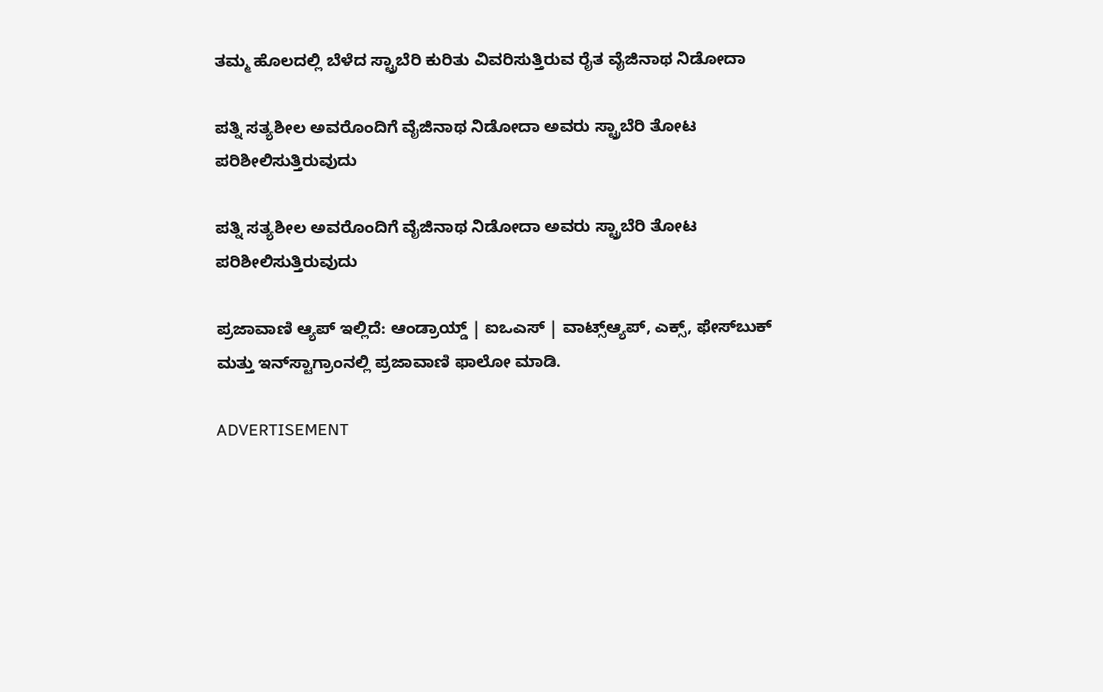ತಮ್ಮ ಹೊಲದಲ್ಲಿ ಬೆಳೆದ ಸ್ಟ್ರಾಬೆರಿ ಕುರಿತು ವಿವರಿಸುತ್ತಿರುವ ರೈತ ವೈಜಿನಾಥ ನಿಡೋದಾ

ಪತ್ನಿ ಸತ್ಯಶೀಲ ಅವರೊಂದಿಗೆ ವೈಜಿನಾಥ ನಿಡೋದಾ ಅವರು ಸ್ಟ್ರಾಬೆರಿ ತೋಟ ಪರಿಶೀಲಿಸುತ್ತಿರುವುದು

ಪತ್ನಿ ಸತ್ಯಶೀಲ ಅವರೊಂದಿಗೆ ವೈಜಿನಾಥ ನಿಡೋದಾ ಅವರು ಸ್ಟ್ರಾಬೆರಿ ತೋಟ ಪರಿಶೀಲಿಸುತ್ತಿರುವುದು

ಪ್ರಜಾವಾಣಿ ಆ್ಯಪ್ ಇಲ್ಲಿದೆ: ಆಂಡ್ರಾಯ್ಡ್ | ಐಒಎಸ್ | ವಾಟ್ಸ್ಆ್ಯಪ್, ಎಕ್ಸ್, ಫೇಸ್‌ಬುಕ್ ಮತ್ತು ಇನ್‌ಸ್ಟಾಗ್ರಾಂನಲ್ಲಿ ಪ್ರಜಾವಾಣಿ ಫಾಲೋ ಮಾಡಿ.

ADVERTISEMENT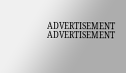ADVERTISEMENT
ADVERTISEMENT